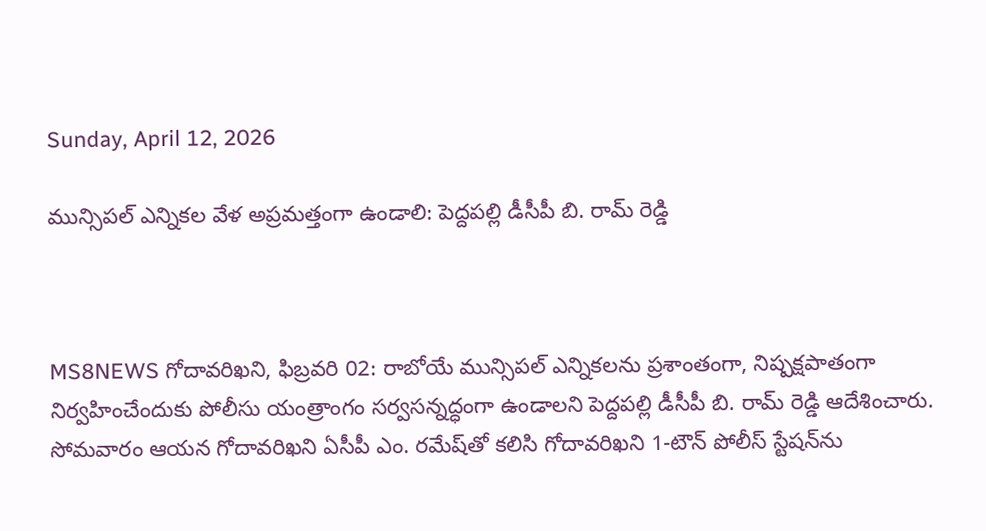Sunday, April 12, 2026

మున్సిపల్ ఎన్నికల వేళ అప్రమత్తంగా ఉండాలి: పెద్దపల్లి డీసీపీ బి. రామ్ రెడ్డి



MS8NEWS గోదావరిఖని, ఫిబ్రవరి 02: రాబోయే మున్సిపల్ ఎన్నికలను ప్రశాంతంగా, నిష్పక్షపాతంగా నిర్వహించేందుకు పోలీసు యంత్రాంగం సర్వసన్నద్ధంగా ఉండాలని పెద్దపల్లి డీసీపీ బి. రామ్ రెడ్డి ఆదేశించారు. సోమవారం ఆయన గోదావరిఖని ఏసీపీ ఎం. రమేష్‌తో కలిసి గోదావరిఖని 1-టౌన్ పోలీస్ స్టేషన్‌ను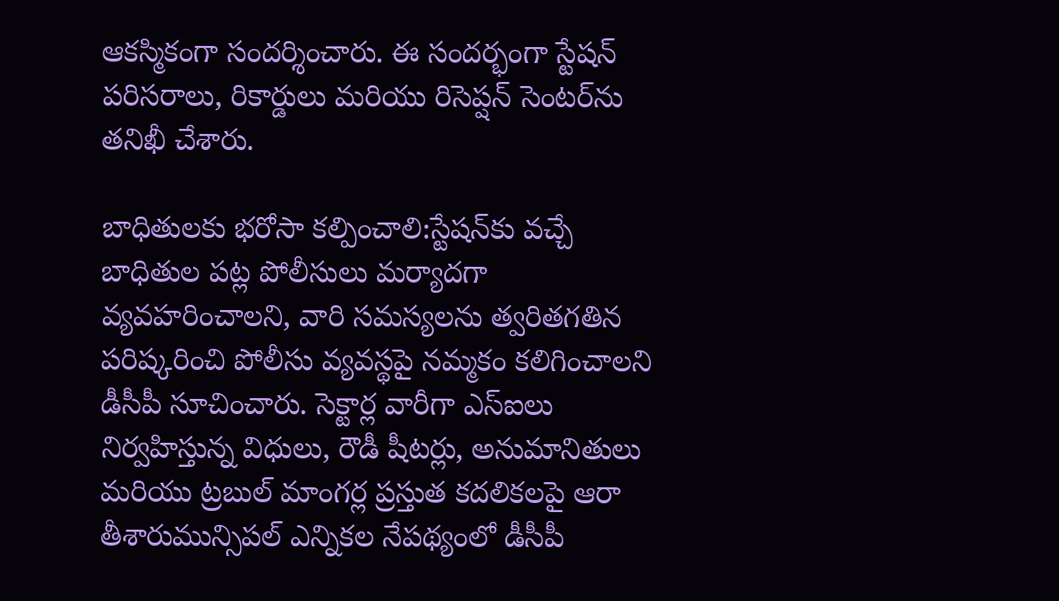ఆకస్మికంగా సందర్శించారు. ఈ సందర్భంగా స్టేషన్ పరిసరాలు, రికార్డులు మరియు రిసెప్షన్ సెంటర్‌ను తనిఖీ చేశారు.

బాధితులకు భరోసా కల్పించాలి:స్టేషన్‌కు వచ్చే బాధితుల పట్ల పోలీసులు మర్యాదగా వ్యవహరించాలని, వారి సమస్యలను త్వరితగతిన పరిష్కరించి పోలీసు వ్యవస్థపై నమ్మకం కలిగించాలని డీసీపీ సూచించారు. సెక్టార్ల వారీగా ఎస్ఐలు నిర్వహిస్తున్న విధులు, రౌడీ షీటర్లు, అనుమానితులు మరియు ట్రబుల్ మాంగర్ల ప్రస్తుత కదలికలపై ఆరా తీశారుమున్సిపల్ ఎన్నికల నేపథ్యంలో డీసీపీ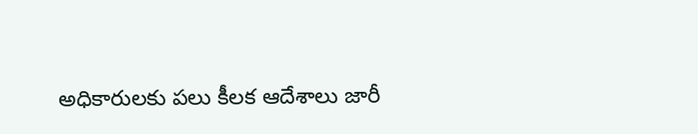అధికారులకు పలు కీలక ఆదేశాలు జారీ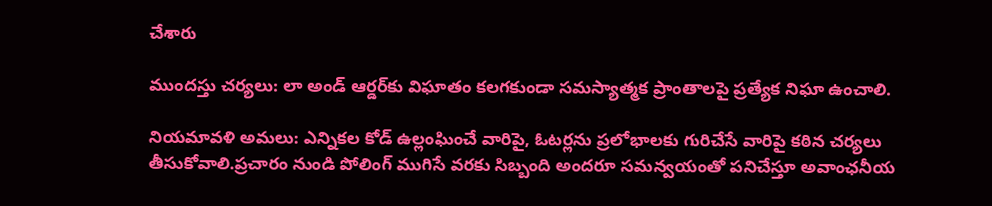చేశారు

ముందస్తు చర్యలు: లా అండ్ ఆర్డర్‌కు విఘాతం కలగకుండా సమస్యాత్మక ప్రాంతాలపై ప్రత్యేక నిఘా ఉంచాలి.

నియమావళి అమలు: ఎన్నికల కోడ్ ఉల్లంఘించే వారిపై, ఓటర్లను ప్రలోభాలకు గురిచేసే వారిపై కఠిన చర్యలు తీసుకోవాలి.ప్రచారం నుండి పోలింగ్ ముగిసే వరకు సిబ్బంది అందరూ సమన్వయంతో పనిచేస్తూ అవాంఛనీయ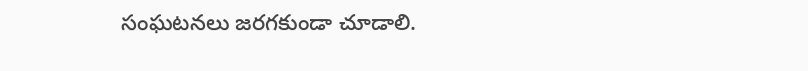సంఘటనలు జరగకుండా చూడాలి.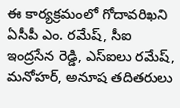ఈ కార్యక్రమంలో గోదావరిఖని ఏసీపీ ఎం. రమేష్, సీఐ ఇంద్రసేన రెడ్డి, ఎస్ఐలు రమేష్, మనోహర్, అనూష తదితరులు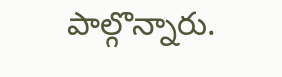పాల్గొన్నారు.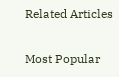Related Articles

Most Popular